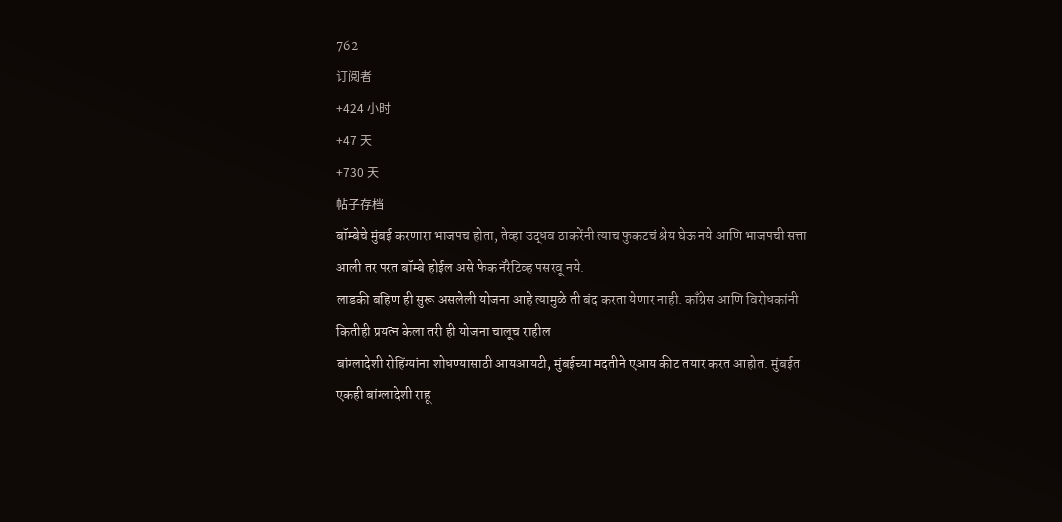762
订阅者
+424 小时
+47 天
+730 天
帖子存档
बॉम्बेचे मुंबई करणारा भाजपच होता, तेव्हा उद्धव ठाकरेंनी त्याच फुकटचं श्रेय घेऊ नये आणि भाजपची सत्ता आली तर परत बॉम्बे होईल असे फेक नॅरेटिव्ह पसरवू नये.
लाडकी बहिण ही सुरू असलेली योजना आहे त्यामुळे ती बंद करता येणार नाही. काँग्रेस आणि विरोधकांनी कितीही प्रयत्न केला तरी ही योजना चालूच राहील
बांग्लादेशी रोहिंग्यांना शोधण्यासाठी आयआयटी, मुंबईच्या मदतीने एआय कीट तयार करत आहोत. मुंबईत एकही बांग्लादेशी राहू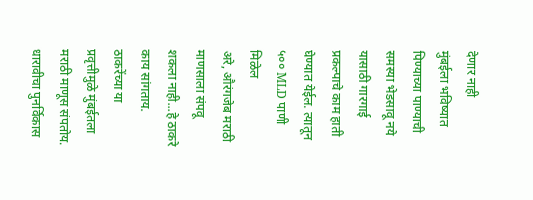देणार नाही
मुंबईला भविष्यात पिण्याच्या पाण्याची समस्या भेडसावू नये यासाठी गारगाई प्रकल्पाचे काम हाती घेण्यात येईल. त्यातून ५०० MLD पाणी मिळेल
अरे, औरंगजेब मराठी माणसाला संपवू शकला नाही...हे ठाकरे काय सांगताय.
ठाकरेंच्या या प्रवृत्तीमुळे मुंबईतला मराठी माणूस संपतोय.
धारावीचा पुनर्विकास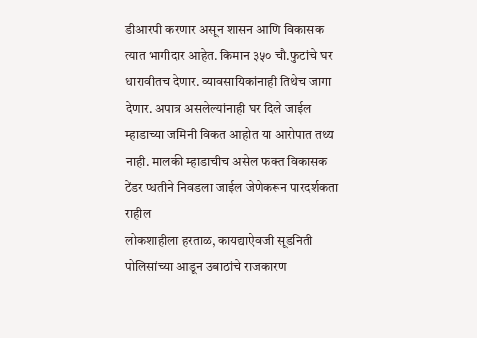डीआरपी करणार असून शासन आणि विकासक त्यात भागीदार आहेत. किमान ३५० चौ.फुटांचे घर धारावीतच देणार. व्यावसायिकांनाही तिथेच जागा देणार. अपात्र असलेल्यांनाही घर दिले जाईल
म्हाडाच्या जमिनी विकत आहोत या आरोपात तथ्य नाही. मालकी म्हाडाचीच असेल फक्त विकासक टेंडर प्धतीने निवडला जाईल जेणेकरून पारदर्शकता राहील
लोकशाहीला हरताळ, कायद्याऐवजी सूडनिती पोलिसांच्या आडून उबाठांचे राजकारण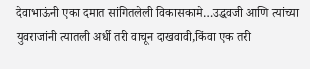देवाभाऊंनी एका दमात सांगितलेली विकासकामे…उद्धवजी आणि त्यांच्या युवराजांनी त्यातली अर्धी तरी वाचून दाखवावी,किंवा एक तरी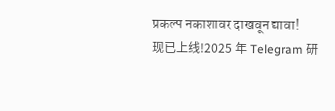प्रकल्प नकाशावर दाखवून द्यावा!
现已上线!2025 年 Telegram 研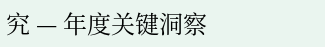究 — 年度关键洞察